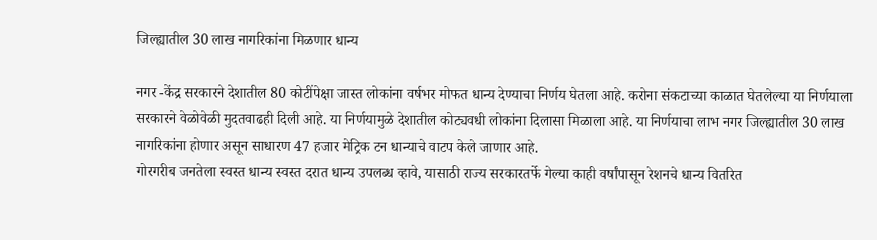जिल्ह्यातील 30 लाख नागरिकांना मिळणार धान्य

नगर -केंद्र सरकारने देशातील 80 कोटींपेक्षा जास्त लोकांना वर्षभर मोफत धान्य देण्याचा निर्णय घेतला आहे. करोना संकटाच्या काळात घेतलेल्या या निर्णयाला सरकारने वेळोवेळी मुदतवाढही दिली आहे. या निर्णयामुळे देशातील कोट्यवधी लोकांना दिलासा मिळाला आहे. या निर्णयाचा लाभ नगर जिल्ह्यातील 30 लाख नागरिकांना होणार असून साधारण 47 हजार मेट्रिक टन धान्याचे वाटप केले जाणार आहे.
गोरगरीब जनतेला स्वस्त धान्य स्वस्त दरात धान्य उपलब्ध व्हावे, यासाठी राज्य सरकारतर्फे गेल्या काही वर्षांपासून रेशनचे धान्य वितरित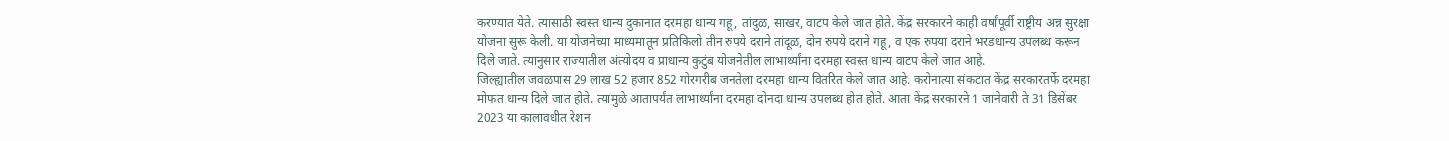करण्यात येते. त्यासाठी स्वस्त धान्य दुकानात दरमहा धान्य गहू, तांदुळ, साखर, वाटप केले जात होते. केंद्र सरकारने काही वर्षांपूर्वी राष्ट्रीय अन्न सुरक्षा योजना सुरू केली. या योजनेच्या माध्यमातून प्रतिकिलो तीन रुपये दराने तांदूळ, दोन रुपये दराने गहू, व एक रुपया दराने भरडधान्य उपलब्ध करून दिले जाते. त्यानुसार राज्यातील अंत्योदय व प्राधान्य कुटुंब योजनेतील लाभार्थ्यांना दरमहा स्वस्त धान्य वाटप केले जात आहे.
जिल्ह्यातील जवळपास 29 लाख 52 हजार 852 गोरगरीब जनतेला दरमहा धान्य वितरित केले जात आहे. करोनात्या संकटात केंद्र सरकारतर्फे दरमहा मोफत धान्य दिले जात होते. त्यामुळे आतापर्यंत लाभार्थ्यांना दरमहा दोनदा धान्य उपलब्ध होत होते. आता केंद्र सरकारने 1 जानेवारी ते 31 डिसेंबर 2023 या कालावधीत रेशन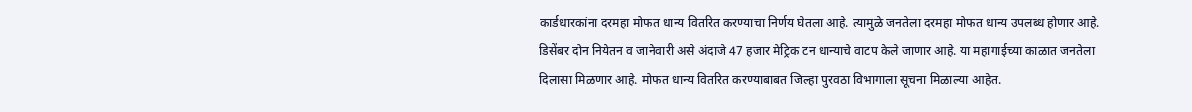कार्डधारकांना दरमहा मोफत धान्य वितरित करण्याचा निर्णय घेतला आहे. त्यामुळे जनतेला दरमहा मोफत धान्य उपलब्ध होणार आहे.
डिसेंबर दोन नियेतन व जानेवारी असे अंदाजे 47 हजार मेट्रिक टन धान्याचे वाटप केले जाणार आहे. या महागाईच्या काळात जनतेला दिलासा मिळणार आहे. मोफत धान्य वितरित करण्याबाबत जिल्हा पुरवठा विभागाला सूचना मिळाल्या आहेत.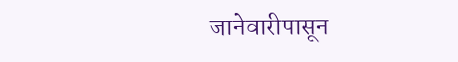जानेवारीपासून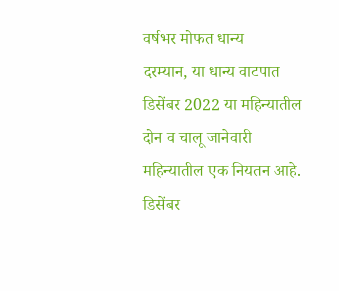वर्षभर मोफत धान्य
दरम्यान, या धान्य वाटपात डिसेंबर 2022 या महिन्यातील दोन व चालू जानेवारी महिन्यातील एक नियतन आहे. डिसेंबर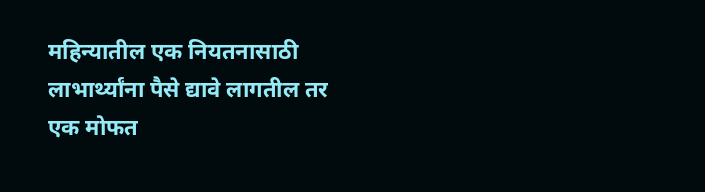महिन्यातील एक नियतनासाठी लाभार्थ्यांना पैसे द्यावे लागतील तर एक मोफत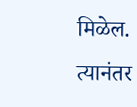मिळेल. त्यानंतर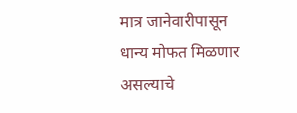मात्र जानेवारीपासून धान्य मोफत मिळणार असल्याचे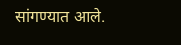सांगण्यात आले.